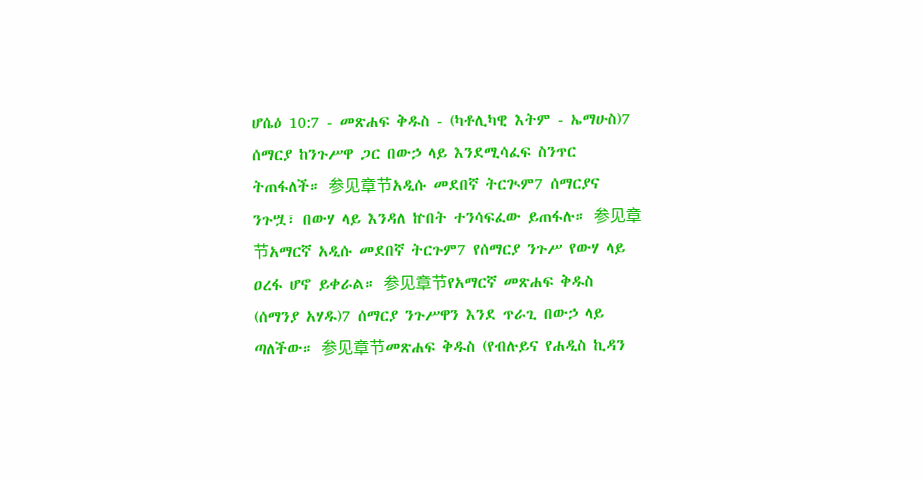ሆሴዕ 10:7 - መጽሐፍ ቅዱስ - (ካቶሊካዊ እትም - ኤማሁስ)7 ሰማርያ ከንጉሥዋ ጋር በውኃ ላይ እንደሚሳፈፍ ስንጥር ትጠፋለች። 参见章节አዲሱ መደበኛ ትርጒም7 ሰማርያና ንጉሧ፣ በውሃ ላይ እንዳለ ኵበት ተንሳፍፈው ይጠፋሉ። 参见章节አማርኛ አዲሱ መደበኛ ትርጉም7 የሰማርያ ንጉሥ የውሃ ላይ ዐረፋ ሆኖ ይቀራል። 参见章节የአማርኛ መጽሐፍ ቅዱስ (ሰማንያ አሃዱ)7 ሰማርያ ንጉሥዋን እንደ ጥራጊ በውኃ ላይ ጣለችው። 参见章节መጽሐፍ ቅዱስ (የብሉይና የሐዲስ ኪዳን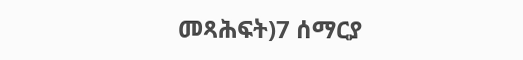መጻሕፍት)7 ሰማርያ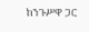ከንጉሥዋ ጋር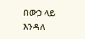በውኃ ላይ እንዳለ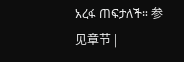አረፋ ጠፍታለች። 参见章节 |